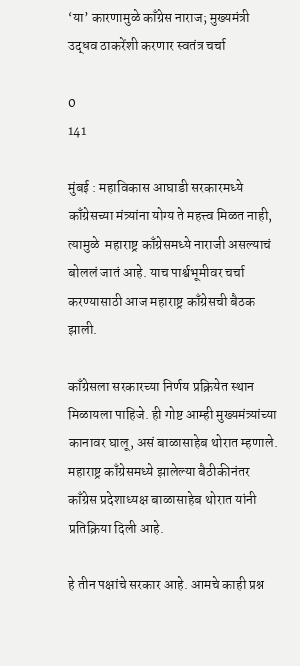‘या’ कारणामुळे काँग्रेस नाराज; मुख्यमंत्री उद्धव ठाकरेंशी करणार स्वतंत्र चर्चा

0
141

मुंबई : महाविकास आघाडी सरकारमध्ये काँग्रेसच्या मंत्र्यांना योग्य ते महत्त्व मिळत नाही, त्यामुळे  महाराष्ट्र काँग्रेसमध्ये नाराजी असल्याचं बोललं जातं आहे. याच पार्श्वभूमीवर चर्चा करण्यासाठी आज महाराष्ट्र काँग्रेसची बैठक झाली.

काँग्रेसला सरकारच्या निर्णय प्रक्रियेत स्थान मिळायला पाहिजे. ही गोष्ट आम्ही मुख्यमंत्र्यांच्या कानावर घालू, असं बाळासाहेब थोरात म्हणाले. महाराष्ट्र काँग्रेसमध्ये झालेल्या बैठीकीनंतर काँग्रेस प्रदेशाध्यक्ष बाळासाहेब थोरात यांनी प्रतिक्रिया दिली आहे.

हे तीन पक्षांचे सरकार आहे. आमचे काही प्रश्न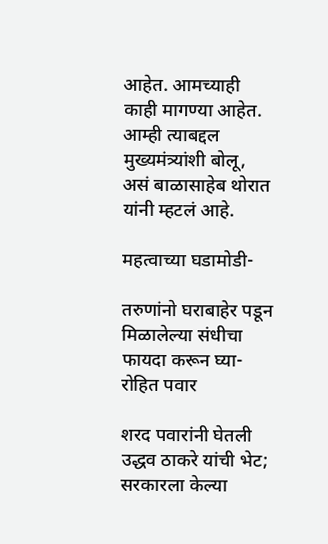आहेत. आमच्याही काही मागण्या आहेत. आम्ही त्याबद्दल मुख्यमंत्र्यांशी बोलू, असं बाळासाहेब थोरात यांनी म्हटलं आहे.

महत्वाच्या घडामोडी-

तरुणांनो घराबाहेर पडून मिळालेल्या संधीचा फायदा करून घ्या- रोहित पवार

शरद पवारांनी घेतली उद्धव ठाकरे यांची भेट; सरकारला केल्या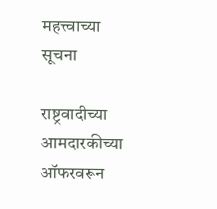महत्त्वाच्या सूचना

राष्ट्रवादीच्या आमदारकीच्या ऑफरवरून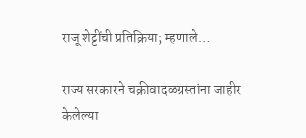राजू शेट्टींची प्रतिक्रिया; म्हणाले…

राज्य सरकारने चक्रीवादळग्रस्तांना जाहीर केलेल्या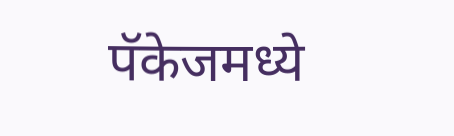पॅकेजमध्ये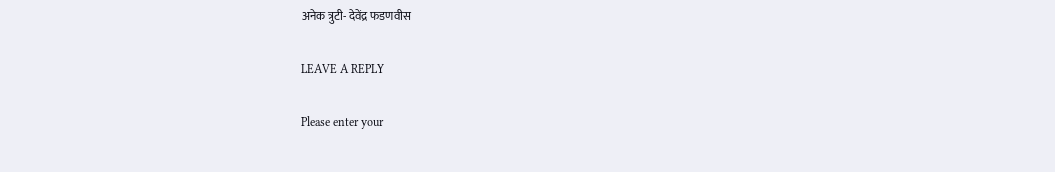अनेक त्रुटी- देवेंद्र फडणवीस

LEAVE A REPLY

Please enter your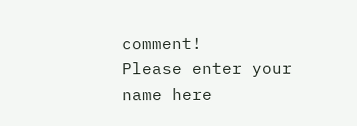comment!
Please enter your name here